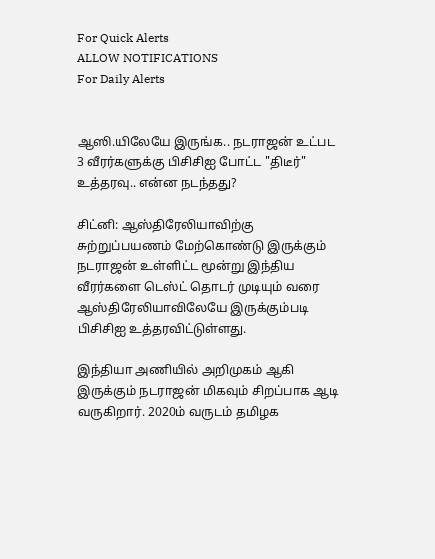For Quick Alerts
ALLOW NOTIFICATIONS
For Daily Alerts


ஆஸி.யிலேயே இருங்க.. நடராஜன் உட்பட 3 வீரர்களுக்கு பிசிசிஐ போட்ட "திடீர்" உத்தரவு.. என்ன நடந்தது?

சிட்னி: ஆஸ்திரேலியாவிற்கு சுற்றுப்பயணம் மேற்கொண்டு இருக்கும் நடராஜன் உள்ளிட்ட மூன்று இந்திய வீரர்களை டெஸ்ட் தொடர் முடியும் வரை ஆஸ்திரேலியாவிலேயே இருக்கும்படி பிசிசிஐ உத்தரவிட்டுள்ளது.

இந்தியா அணியில் அறிமுகம் ஆகி இருக்கும் நடராஜன் மிகவும் சிறப்பாக ஆடி வருகிறார். 2020ம் வருடம் தமிழக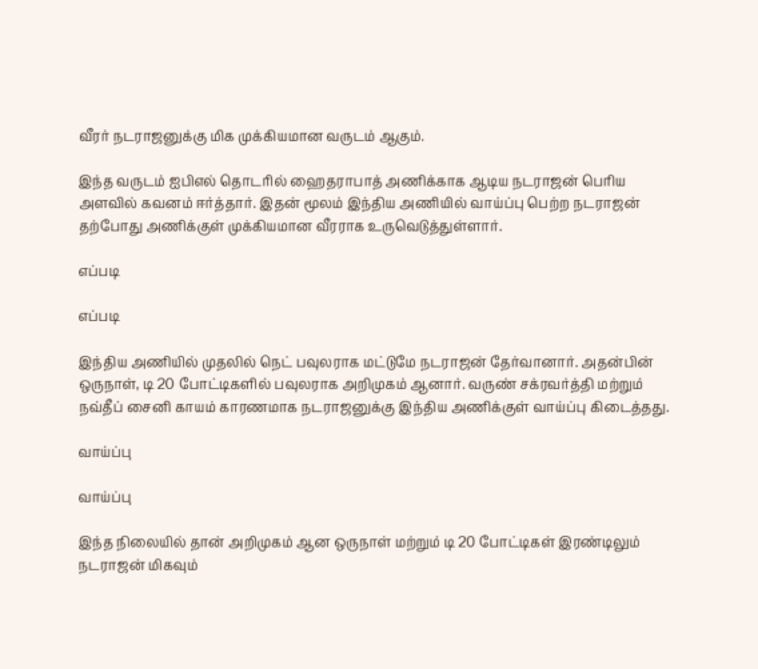வீரர் நடராஜனுக்கு மிக முக்கியமான வருடம் ஆகும்.

இந்த வருடம் ஐபிஎல் தொடரில் ஹைதராபாத் அணிக்காக ஆடிய நடராஜன் பெரிய அளவில் கவனம் ஈர்த்தார். இதன் மூலம் இந்திய அணியில் வாய்ப்பு பெற்ற நடராஜன் தற்போது அணிக்குள் முக்கியமான வீரராக உருவெடுத்துள்ளார்.

எப்படி

எப்படி

இந்திய அணியில் முதலில் நெட் பவுலராக மட்டுமே நடராஜன் தேர்வானார். அதன்பின் ஒருநாள், டி 20 போட்டிகளில் பவுலராக அறிமுகம் ஆனார். வருண் சக்ரவர்த்தி மற்றும் நவ்தீப் சைனி காயம் காரணமாக நடராஜனுக்கு இந்திய அணிக்குள் வாய்ப்பு கிடைத்தது.

வாய்ப்பு

வாய்ப்பு

இந்த நிலையில் தான் அறிமுகம் ஆன ஒருநாள் மற்றும் டி 20 போட்டிகள் இரண்டிலும் நடராஜன் மிகவும்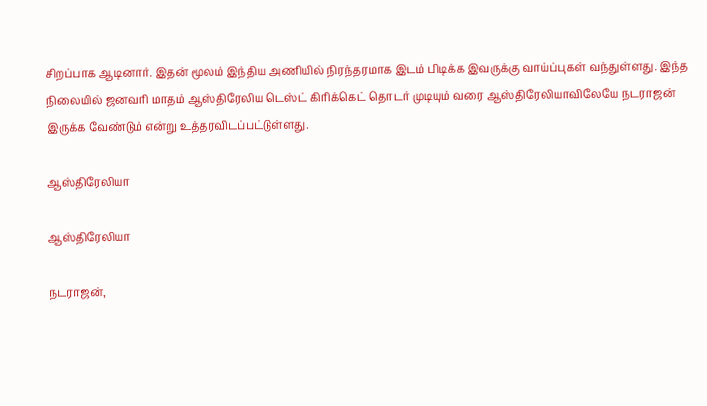சிறப்பாக ஆடினார். இதன் மூலம் இந்திய அணியில் நிரந்தரமாக இடம் பிடிக்க இவருக்கு வாய்ப்புகள் வந்துள்ளது. இந்த நிலையில் ஜனவரி மாதம் ஆஸ்திரேலிய டெஸ்ட் கிரிக்கெட் தொடர் முடியும் வரை ஆஸ்திரேலியாவிலேயே நடராஜன் இருக்க வேண்டும் என்று உத்தரவிடப்பட்டுள்ளது.

ஆஸ்திரேலியா

ஆஸ்திரேலியா

நடராஜன்,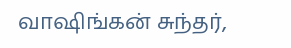வாஷிங்கன் சுந்தர்,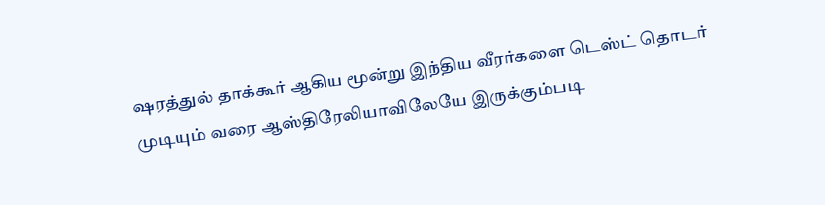ஷரத்துல் தாக்கூர் ஆகிய மூன்று இந்திய வீரர்களை டெஸ்ட் தொடர் முடியும் வரை ஆஸ்திரேலியாவிலேயே இருக்கும்படி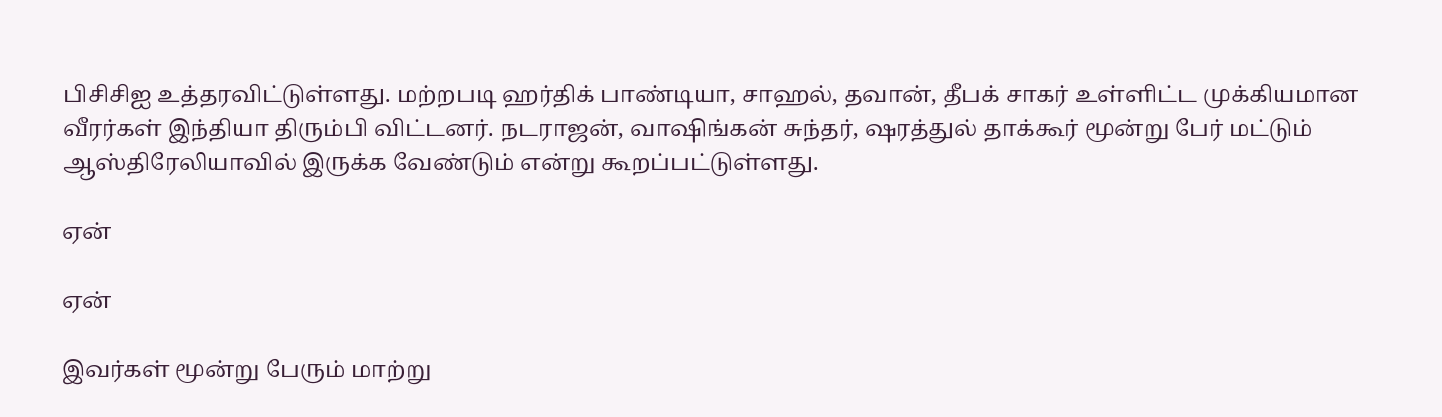பிசிசிஐ உத்தரவிட்டுள்ளது. மற்றபடி ஹர்திக் பாண்டியா, சாஹல், தவான், தீபக் சாகர் உள்ளிட்ட முக்கியமான வீரர்கள் இந்தியா திரும்பி விட்டனர். நடராஜன், வாஷிங்கன் சுந்தர், ஷரத்துல் தாக்கூர் மூன்று பேர் மட்டும் ஆஸ்திரேலியாவில் இருக்க வேண்டும் என்று கூறப்பட்டுள்ளது.

ஏன்

ஏன்

இவர்கள் மூன்று பேரும் மாற்று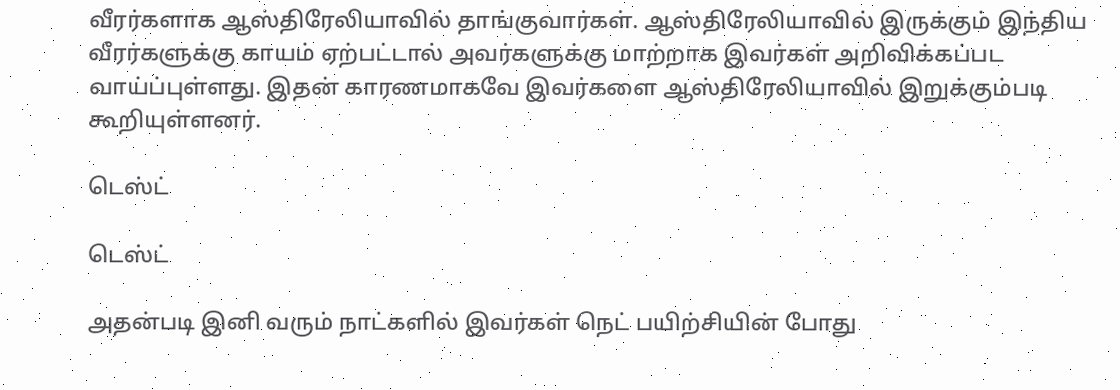வீரர்களாக ஆஸ்திரேலியாவில் தாங்குவார்கள். ஆஸ்திரேலியாவில் இருக்கும் இந்திய வீரர்களுக்கு காயம் ஏற்பட்டால் அவர்களுக்கு மாற்றாக இவர்கள் அறிவிக்கப்பட வாய்ப்புள்ளது. இதன் காரணமாகவே இவர்களை ஆஸ்திரேலியாவில் இறுக்கும்படி கூறியுள்ளனர்.

டெஸ்ட்

டெஸ்ட்

அதன்படி இனி வரும் நாட்களில் இவர்கள் நெட் பயிற்சியின் போது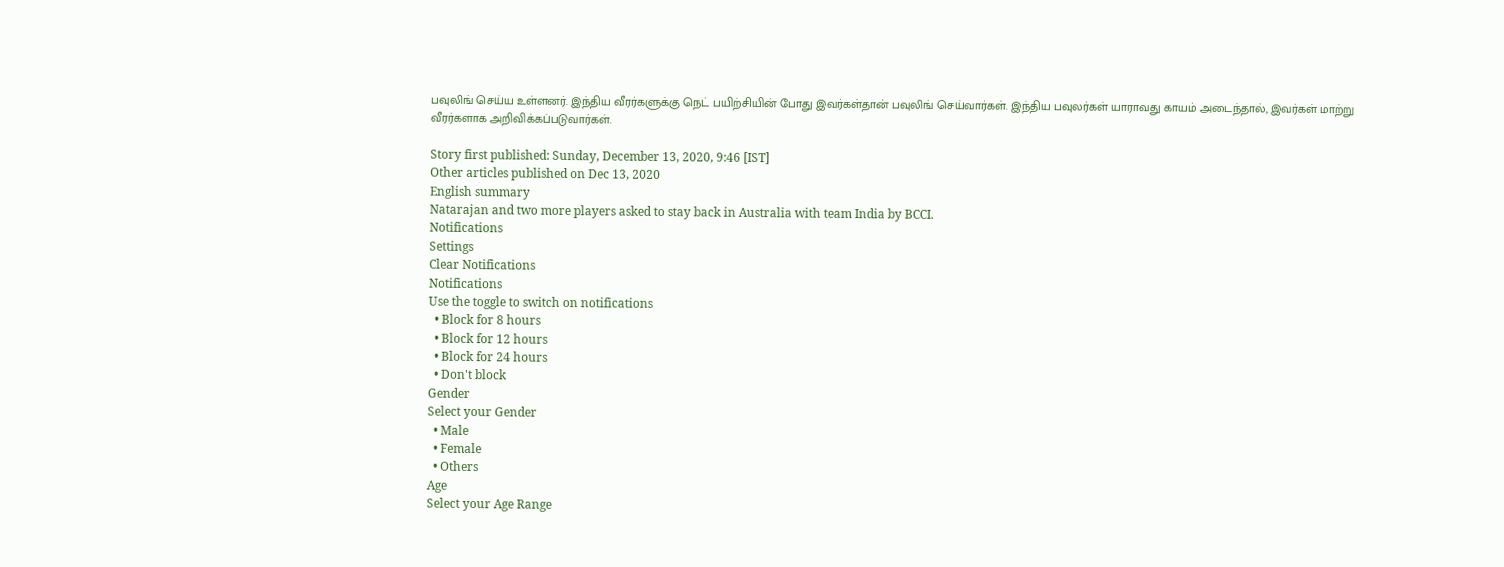பவுலிங் செய்ய உள்ளனர். இந்திய வீரர்களுக்கு நெட் பயிற்சியின் போது இவர்கள்தான் பவுலிங் செய்வார்கள். இந்திய பவுலர்கள் யாராவது காயம் அடைந்தால், இவர்கள் மாற்று வீரர்களாக அறிவிக்கப்படுவார்கள்.

Story first published: Sunday, December 13, 2020, 9:46 [IST]
Other articles published on Dec 13, 2020
English summary
Natarajan and two more players asked to stay back in Australia with team India by BCCI.
Notifications
Settings
Clear Notifications
Notifications
Use the toggle to switch on notifications
  • Block for 8 hours
  • Block for 12 hours
  • Block for 24 hours
  • Don't block
Gender
Select your Gender
  • Male
  • Female
  • Others
Age
Select your Age Range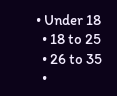• Under 18
  • 18 to 25
  • 26 to 35
  •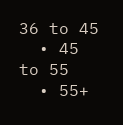36 to 45
  • 45 to 55
  • 55+